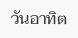วันอาทิต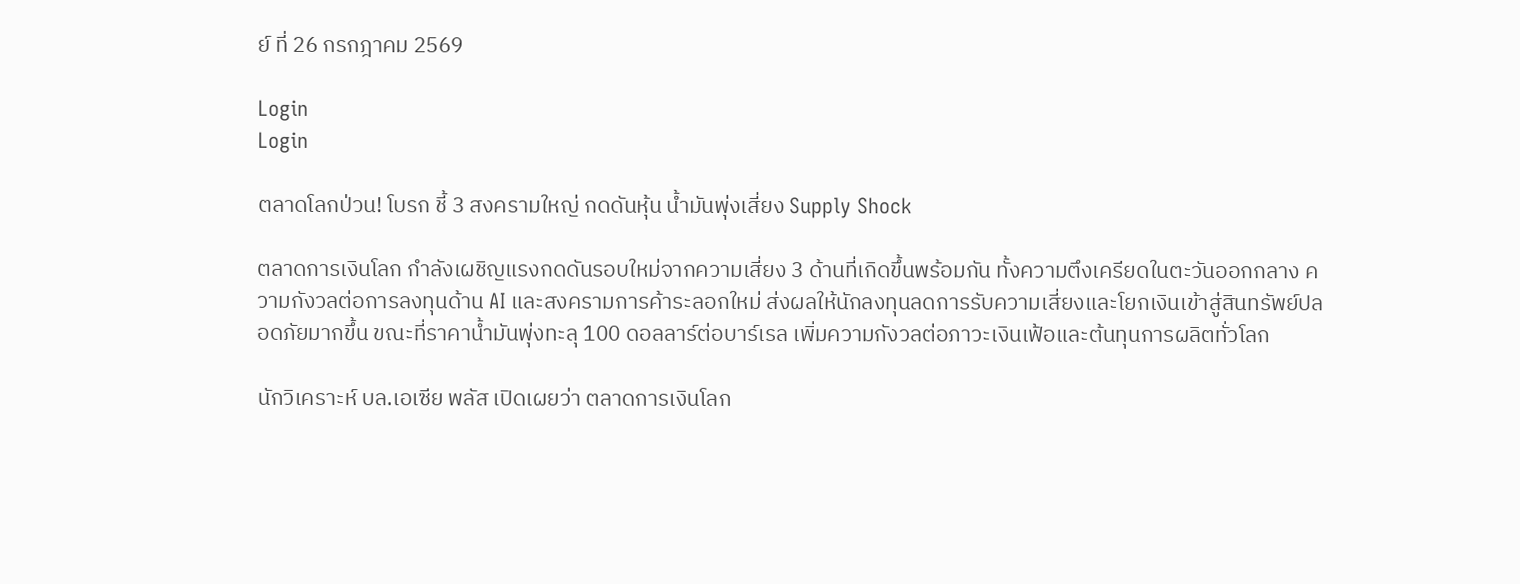ย์ ที่ 26 กรกฎาคม 2569

Login
Login

ตลาดโลกป่วน! โบรก ชี้ 3 สงครามใหญ่ กดดันหุ้น น้ำมันพุ่งเสี่ยง Supply Shock

ตลาดการเงินโลก กำลังเผชิญแรงกดดันรอบใหม่จากความเสี่ยง 3 ด้านที่เกิดขึ้นพร้อมกัน ทั้งความตึงเครียดในตะวันออกกลาง ความกังวลต่อการลงทุนด้าน AI และสงครามการค้าระลอกใหม่ ส่งผลให้นักลงทุนลดการรับความเสี่ยงและโยกเงินเข้าสู่สินทรัพย์ปลอดภัยมากขึ้น ขณะที่ราคาน้ำมันพุ่งทะลุ 100 ดอลลาร์ต่อบาร์เรล เพิ่มความกังวลต่อภาวะเงินเฟ้อและต้นทุนการผลิตทั่วโลก

นักวิเคราะห์ บล.เอเซีย พลัส เปิดเผยว่า ตลาดการเงินโลก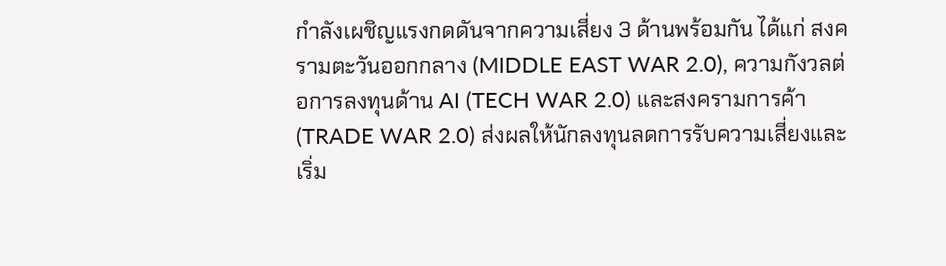กำลังเผชิญแรงกดดันจากความเสี่ยง 3 ด้านพร้อมกัน ได้แก่ สงครามตะวันออกกลาง (MIDDLE EAST WAR 2.0), ความกังวลต่อการลงทุนด้าน AI (TECH WAR 2.0) และสงครามการค้า (TRADE WAR 2.0) ส่งผลให้นักลงทุนลดการรับความเสี่ยงและเริ่ม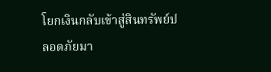โยกเงินกลับเข้าสู่สินทรัพย์ปลอดภัยมา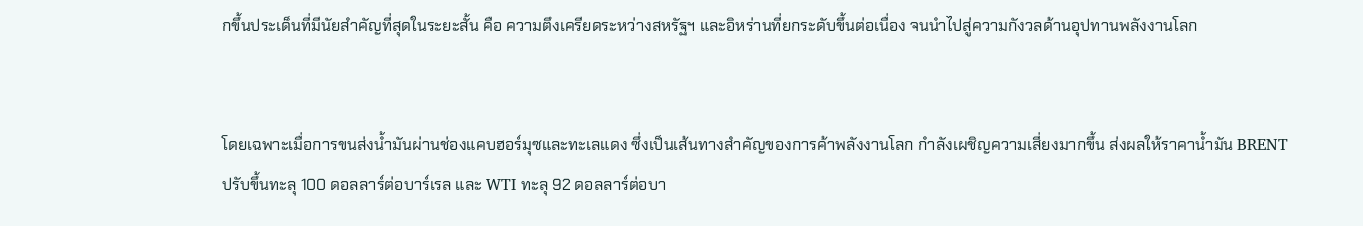กขึ้นประเด็นที่มีนัยสำคัญที่สุดในระยะสั้น คือ ความตึงเครียดระหว่างสหรัฐฯ และอิหร่านที่ยกระดับขึ้นต่อเนื่อง จนนำไปสู่ความกังวลด้านอุปทานพลังงานโลก


โดยเฉพาะเมื่อการขนส่งน้ำมันผ่านช่องแคบฮอร์มุซและทะเลแดง ซึ่งเป็นเส้นทางสำคัญของการค้าพลังงานโลก กำลังเผชิญความเสี่ยงมากขึ้น ส่งผลให้ราคาน้ำมัน BRENT ปรับขึ้นทะลุ 100 ดอลลาร์ต่อบาร์เรล และ WTI ทะลุ 92 ดอลลาร์ต่อบา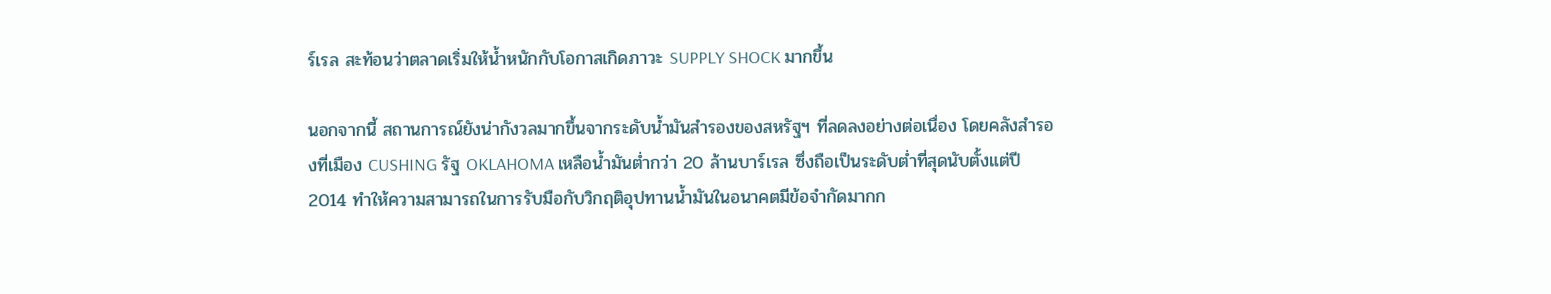ร์เรล สะท้อนว่าตลาดเริ่มให้น้ำหนักกับโอกาสเกิดภาวะ SUPPLY SHOCK มากขึ้น

นอกจากนี้ สถานการณ์ยังน่ากังวลมากขึ้นจากระดับน้ำมันสำรองของสหรัฐฯ ที่ลดลงอย่างต่อเนื่อง โดยคลังสำรองที่เมือง CUSHING รัฐ OKLAHOMA เหลือน้ำมันต่ำกว่า 20 ล้านบาร์เรล ซึ่งถือเป็นระดับต่ำที่สุดนับตั้งแต่ปี 2014 ทำให้ความสามารถในการรับมือกับวิกฤติอุปทานน้ำมันในอนาคตมีข้อจำกัดมากก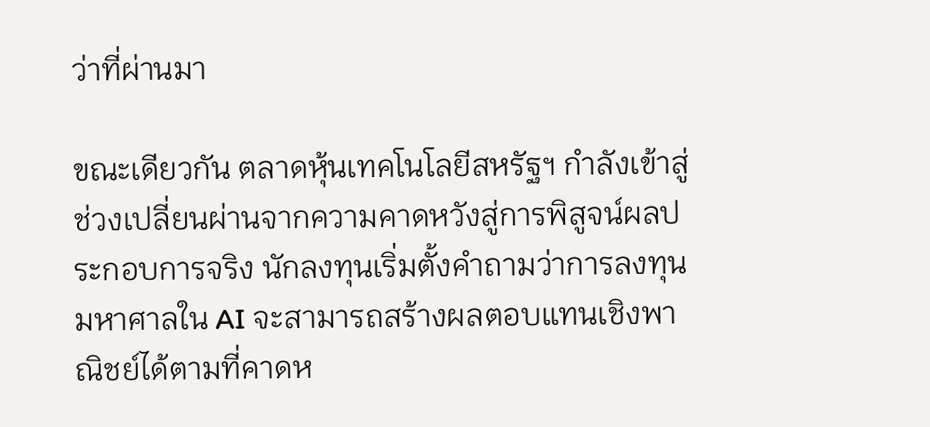ว่าที่ผ่านมา

ขณะเดียวกัน ตลาดหุ้นเทคโนโลยีสหรัฐฯ กำลังเข้าสู่ช่วงเปลี่ยนผ่านจากความคาดหวังสู่การพิสูจน์ผลประกอบการจริง นักลงทุนเริ่มตั้งคำถามว่าการลงทุนมหาศาลใน AI จะสามารถสร้างผลตอบแทนเชิงพาณิชย์ได้ตามที่คาดห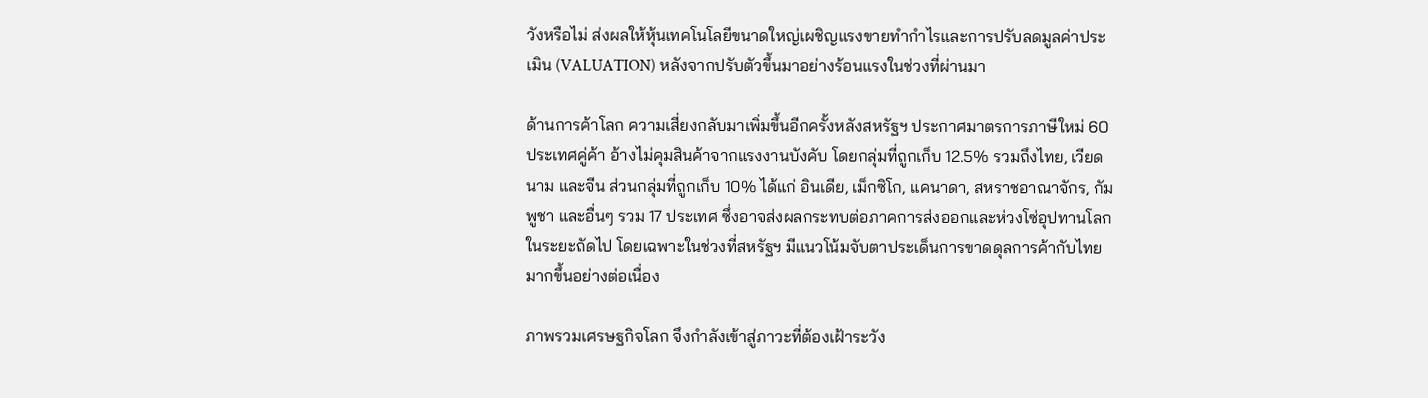วังหรือไม่ ส่งผลให้หุ้นเทคโนโลยีขนาดใหญ่เผชิญแรงขายทำกำไรและการปรับลดมูลค่าประเมิน (VALUATION) หลังจากปรับตัวขึ้นมาอย่างร้อนแรงในช่วงที่ผ่านมา

ด้านการค้าโลก ความเสี่ยงกลับมาเพิ่มขึ้นอีกครั้งหลังสหรัฐฯ ประกาศมาตรการภาษีใหม่ 60 ประเทศคู่ค้า อ้างไม่คุมสินค้าจากแรงงานบังคับ โดยกลุ่มที่ถูกเก็บ 12.5% รวมถึงไทย, เวียดนาม และจีน ส่วนกลุ่มที่ถูกเก็บ 10% ได้แก่ อินเดีย, เม็กซิโก, แคนาดา, สหราชอาณาจักร, กัมพูชา และอื่นๆ รวม 17 ประเทศ ซึ่งอาจส่งผลกระทบต่อภาคการส่งออกและห่วงโซ่อุปทานโลกในระยะถัดไป โดยเฉพาะในช่วงที่สหรัฐฯ มีแนวโน้มจับตาประเด็นการขาดดุลการค้ากับไทยมากขึ้นอย่างต่อเนื่อง

ภาพรวมเศรษฐกิจโลก จึงกำลังเข้าสู่ภาวะที่ต้องเฝ้าระวัง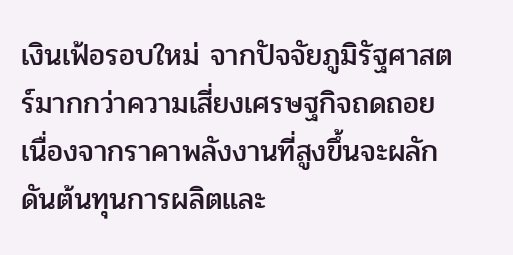เงินเฟ้อรอบใหม่ จากปัจจัยภูมิรัฐศาสตร์มากกว่าความเสี่ยงเศรษฐกิจถดถอย เนื่องจากราคาพลังงานที่สูงขึ้นจะผลักดันต้นทุนการผลิตและ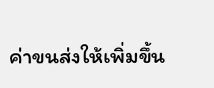ค่าขนส่งให้เพิ่มขึ้น